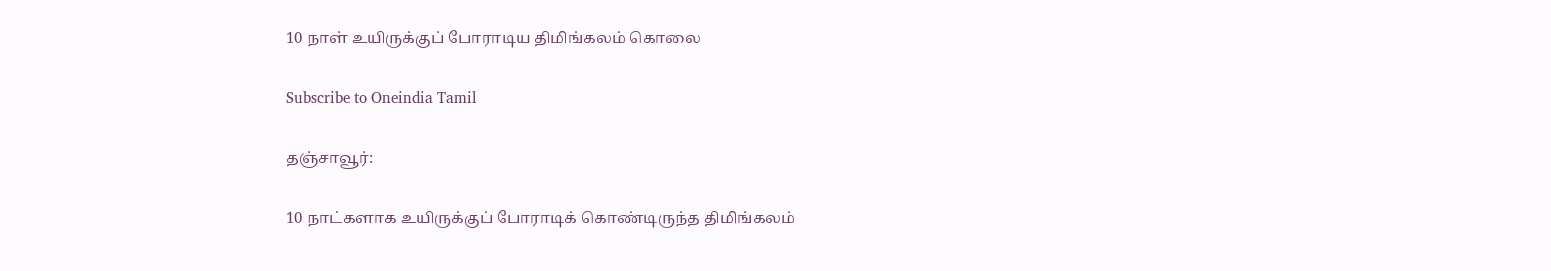10 நாள் உயிருக்குப் போராடிய திமிங்கலம் கொலை

Subscribe to Oneindia Tamil

தஞ்சாவூர்:

10 நாட்களாக உயிருக்குப் போராடிக் கொண்டிருந்த திமிங்கலம்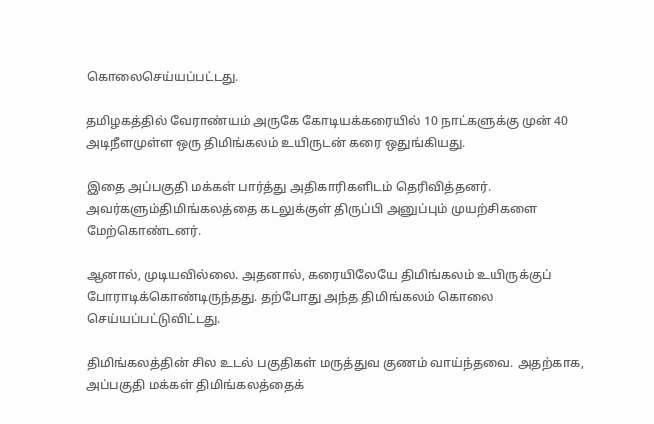கொலைசெய்யப்பட்டது.

தமிழகத்தில் வேராண்யம் அருகே கோடியக்கரையில் 10 நாட்களுக்கு முன் 40 அடிநீளமுள்ள ஒரு திமிங்கலம் உயிருடன் கரை ஒதுங்கியது.

இதை அப்பகுதி மக்கள் பார்த்து அதிகாரிகளிடம் தெரிவித்தனர். அவர்களும்திமிங்கலத்தை கடலுக்குள் திருப்பி அனுப்பும் முயற்சிகளை மேற்கொண்டனர்.

ஆனால், முடியவில்லை. அதனால், கரையிலேயே திமிங்கலம் உயிருக்குப் போராடிக்கொண்டிருந்தது. தற்போது அந்த திமிங்கலம் கொலை செய்யப்பட்டுவிட்டது.

திமிங்கலத்தின் சில உடல் பகுதிகள் மருத்துவ குணம் வாய்ந்தவை. அதற்காக, அப்பகுதி மக்கள் திமிங்கலத்தைக்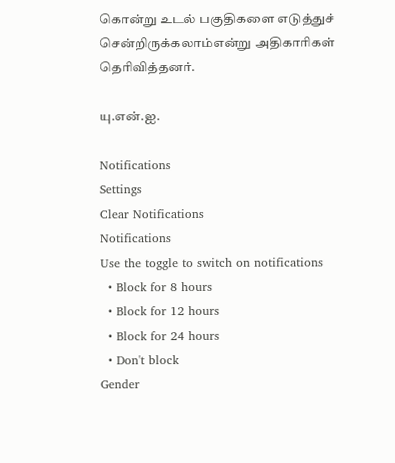கொன்று உடல் பகுதிகளை எடுத்துச் சென்றிருக்கலாம்என்று அதிகாரிகள் தெரிவித்தனர்.

யு.என்.ஐ.

Notifications
Settings
Clear Notifications
Notifications
Use the toggle to switch on notifications
  • Block for 8 hours
  • Block for 12 hours
  • Block for 24 hours
  • Don't block
Gender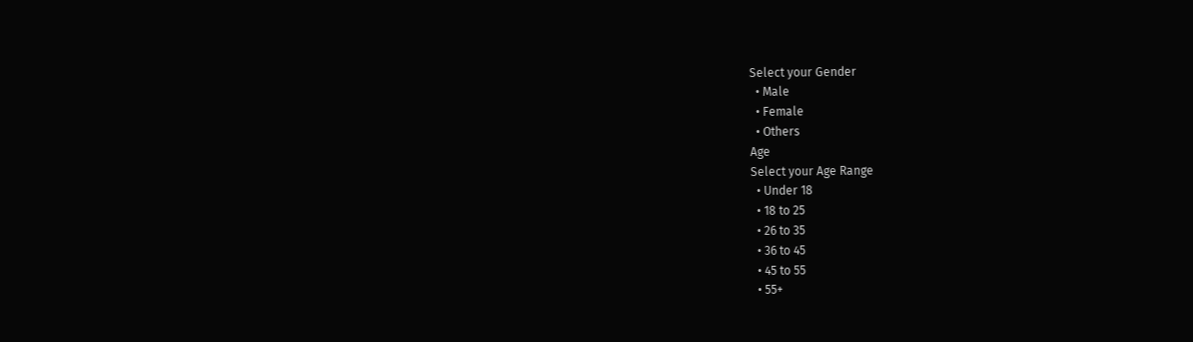Select your Gender
  • Male
  • Female
  • Others
Age
Select your Age Range
  • Under 18
  • 18 to 25
  • 26 to 35
  • 36 to 45
  • 45 to 55
  • 55+